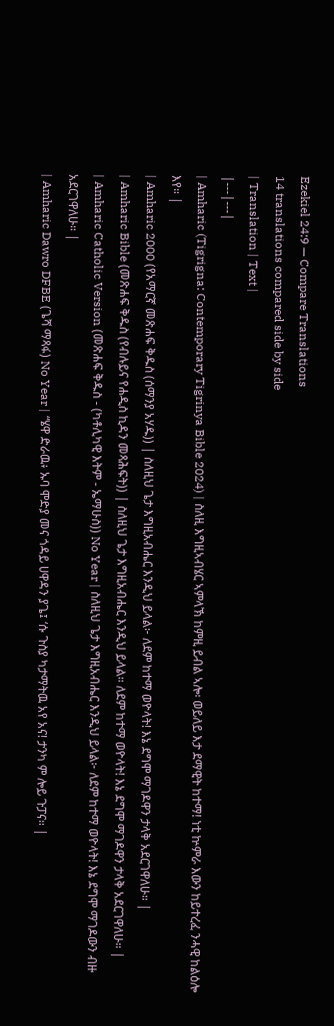Ezekiel 24:9 — Compare Translations
14 translations compared side by side
| Translation | Text |
|---|---|
| Amharic (Tigrigna: Contemporary Tigrinya Bible 2024) | ስለዚ እግዚኣብሄር ኣምላኽ ከምዚ ይብል ኣሎ፡ ወይለይ እታ ደማዊት ከተማ! ነቲ ኵምራ እውን ከይተረፈ ንሓዊ ከልዕሎ እየ። |
| Amharic 2000 (የአማርኛ መጽሐፍ ቅዱስ (ሰማንያ አሃዱ)) | ስለዚህ ጌታ እግዚአብሔር እንዲህ ይላል፦ ለደም ከተማ ወዮላት! እኔ ደግሞ ማገዶዋን ታላቅ አደርገዋለሁ። |
| Amharic Bible (መጽሐፍ ቅዱስ (የብሉይና የሐዲስ ኪዳን መጻሕፍት)) | ስለዚህ ጌታ እግዚአብሔር እንዲህ ይላል። ለደም ከተማ ወዮላት! እኔ ደግሞ ማገዶዋን ታላቅ አደርገዋለሁ። |
| Amharic Catholic Version (መጽሐፍ ቅዱስ - (ካቶሊካዊ እትም - ኤማሁስ)) No Year | ስለዚህ ጌታ እግዚአብሔር እንዲህ ይላል፦ ለደም ከተማ ወዮላት! እኔ ደግሞ ማገዶውን ብዙ አደርገዋለሁ። |
| Amharic Dawro DFBE (ጌሻ ማጻፋ) No Year | “ሄዋ ድራዉ፥ ኡባ ሞድያ መና ጎዳይ ሀዋዳን ያጌ፤ ‘ሱ ጉስያ ካታማትዉ አየ አና! ታንካ ም ሎይ ጉፓና። |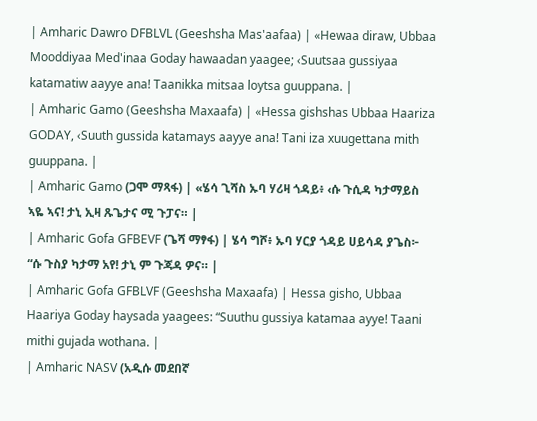| Amharic Dawro DFBLVL (Geeshsha Mas'aafaa) | «Hewaa diraw, Ubbaa Mooddiyaa Med'inaa Goday hawaadan yaagee; ‹Suutsaa gussiyaa katamatiw aayye ana! Taanikka mitsaa loytsa guuppana. |
| Amharic Gamo (Geeshsha Maxaafa) | «Hessa gishshas Ubbaa Haariza GODAY, ‹Suuth gussida katamays aayye ana! Tani iza xuugettana mith guuppana. |
| Amharic Gamo (ጋሞ ማጻፋ) | «ሄሳ ጊሻስ ኡባ ሃሪዛ ጎዳይ፥ ‹ሱ ጉሲዳ ካታማይስ ኣዬ ኣና! ታኒ ኢዛ ጹጌታና ሚ ጉፓና። |
| Amharic Gofa GFBEVF (ጌሻ ማፃፋ) | ሄሳ ግሾ፥ ኡባ ሃርያ ጎዳይ ሀይሳዳ ያጌስ፦ “ሱ ጉስያ ካታማ አየ! ታኒ ም ጉጃዳ ዎና። |
| Amharic Gofa GFBLVF (Geeshsha Maxaafa) | Hessa gisho, Ubbaa Haariya Goday haysada yaagees: “Suuthu gussiya katamaa ayye! Taani mithi gujada wothana. |
| Amharic NASV (አዲሱ መደበኛ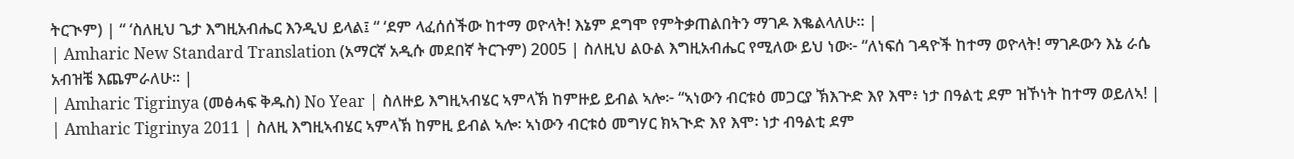ትርጒም) | “ ‘ስለዚህ ጌታ እግዚአብሔር እንዲህ ይላል፤ “ ‘ደም ላፈሰሰችው ከተማ ወዮላት! እኔም ደግሞ የምትቃጠልበትን ማገዶ እቈልላለሁ። |
| Amharic New Standard Translation (አማርኛ አዲሱ መደበኛ ትርጉም) 2005 | ስለዚህ ልዑል እግዚአብሔር የሚለው ይህ ነው፦ “ለነፍሰ ገዳዮች ከተማ ወዮላት! ማገዶውን እኔ ራሴ አብዝቼ እጨምራለሁ። |
| Amharic Tigrinya (መፅሓፍ ቅዱስ) No Year | ስለዙይ እግዚኣብሄር ኣምላኽ ከምዙይ ይብል ኣሎ፦ “ኣነውን ብርቱዕ መጋርያ ኽእጕድ እየ እሞ፥ ነታ በዓልቲ ደም ዝኾነት ከተማ ወይለኣ! |
| Amharic Tigrinya 2011 | ስለዚ እግዚኣብሄር ኣምላኽ ከምዚ ይብል ኣሎ፡ ኣነውን ብርቱዕ መግሃር ክኣጒድ እየ እሞ፡ ነታ ብዓልቲ ደም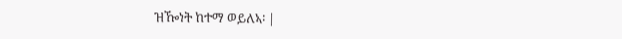ዝዀነት ከተማ ወይለኣ፡ |